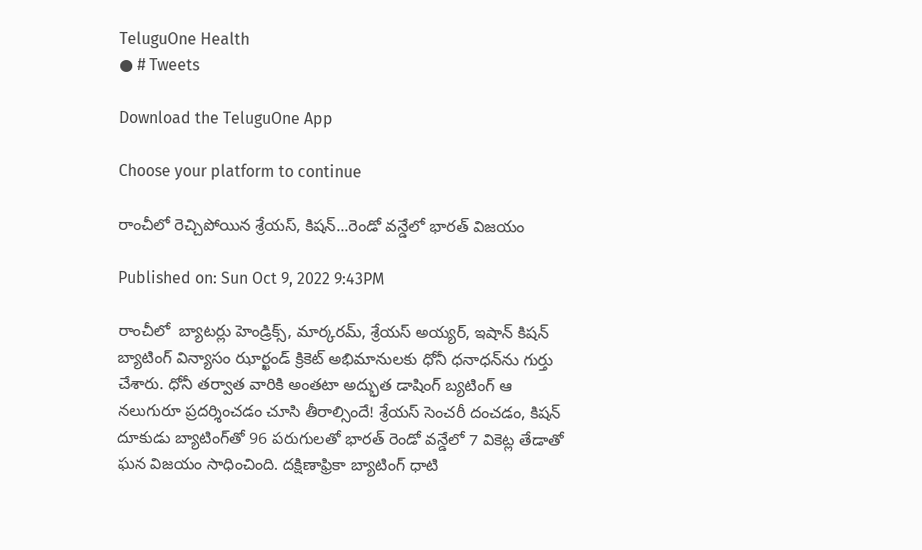TeluguOne Health
● # Tweets

Download the TeluguOne App

Choose your platform to continue

రాంచీలో రెచ్చిపోయిన శ్రేయ‌స్‌, కిష‌న్‌...రెండో వ‌న్డేలో భార‌త్ విజ‌యం

Published on: Sun Oct 9, 2022 9:43PM

రాంచీలో  బ్యాట‌ర్లు హెండ్రిక్స్‌, మార్క‌ర‌మ్, శ్రేయ‌స్ అయ్య‌ర్‌, ఇషాన్ కిష‌న్‌ బ్యాటింగ్ విన్యాసం ఝార్ఖండ్ క్రికెట్ అభిమానుల‌కు ధోనీ ధ‌నాధ‌న్‌ను గుర్తు చేశారు. ధోనీ త‌ర్వాత వారికి అంత‌టా అద్భుత డాషింగ్ బ్య‌టింగ్ ఆ న‌లుగురూ ప్ర‌ద‌ర్శించ‌డం చూసి తీరాల్సిందే! శ్రేయ‌స్ సెంచ‌రీ దంచ‌డం, కిష‌న్ దూకుడు బ్యాటింగ్‌తో 96 ప‌రుగుల‌తో భార‌త్ రెండో వ‌న్డేలో 7 వికెట్ల తేడాతో ఘ‌న విజ‌యం సాధించింది. ద‌క్షిణాఫ్రికా బ్యాటింగ్ ధాటి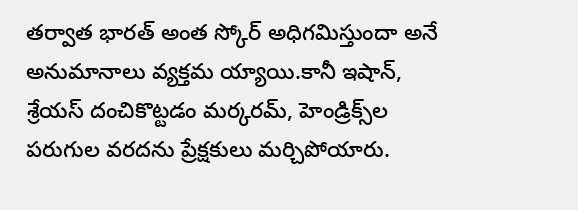త‌ర్వాత భార‌త్ అంత స్కోర్ అధిగ‌మిస్తుందా అనే అనుమానాలు వ్య‌క్త‌మ‌ య్యాయి.కానీ ఇషాన్‌, శ్రేయ‌స్ దంచికొట్ట‌డం మ‌ర్క‌ర‌మ్‌, హెండ్రిక్స్‌ల ప‌రుగుల వర‌ద‌ను ప్రేక్ష‌కులు మ‌ర్చిపోయారు.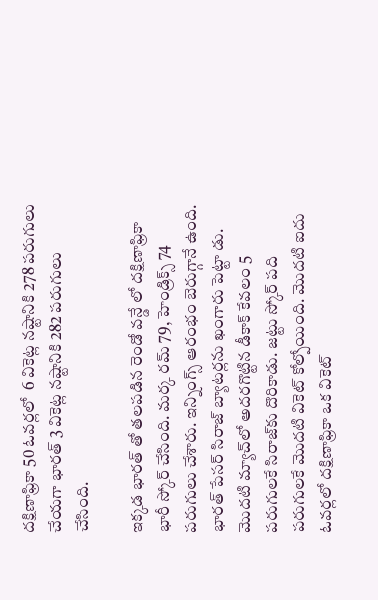ద‌క్షిణాఫ్రికా 50 ఓవ‌ర్ల‌లో  6 వికెట్ల న‌ష్టానికి 278 ప‌రుగులు చేయ‌గా భార‌త్ 3 వికెట్ల న‌ష్టానికి 282 ప‌రుగులు చేసింది.

ఇక్క‌డ భార‌త్ తో త‌ల‌ప‌డిన రెండో వ‌న్డే లో ద‌క్షిణాఫ్రికా  భారీ స్కోర్ చేసింది. మ‌ర్క ర‌మ్ 79, హెండ్రిక్స్ 74 ప‌రుగులు చేశారు. ఇన్నింగ్స్ ఆరంభం బెరుగ్గానే ఉంది. భార‌త్ పేస‌ర్ సిరాజ్ బ్యాట‌ర్ల‌ను ఖంగారు పెట్టా డు. మొద‌టి మ్యాచ్‌లో అద‌ర‌గొట్టిన డీకాక్ కేవ‌లం 5 ప‌రుగుల‌కే సిరాజ్‌కు దొరికాడు. జ‌ట్టు స్కోర్ ప‌ది ప‌రుగుల‌కే మొదటి వికెట్ కోల్పోయింది. మొద‌టి ఐదు ఓవ‌ర్ల‌లో ద‌క్షిణాఫ్రికా ఒక వికెట్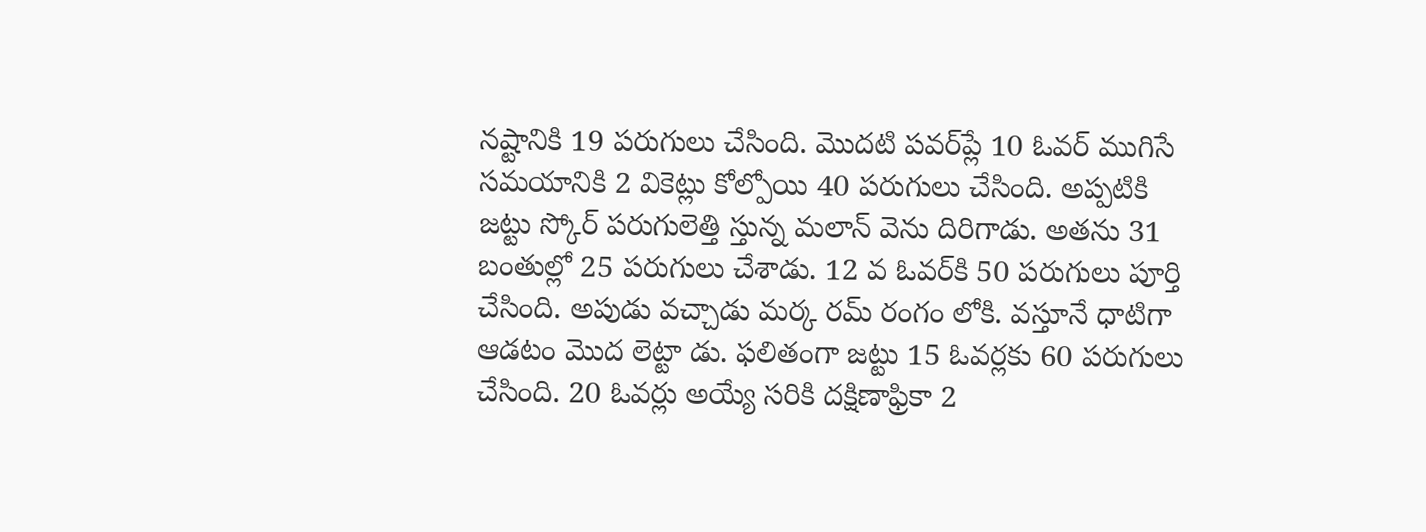న‌ష్టానికి 19 ప‌రుగులు చేసింది. మొదటి ప‌వ‌ర్‌ప్లే 10 ఓవ‌ర్ ముగిసే సమ‌యానికి 2 వికెట్లు కోల్పోయి 40 ప‌రుగులు చేసింది. అప్ప‌టికి జ‌ట్టు స్కోర్ ప‌రుగులెత్తి స్తున్న మ‌లాన్ వెను దిరిగాడు. అత‌ను 31 బంతుల్లో 25 ప‌రుగులు చేశాడు. 12 వ ఓవ‌ర్‌కి 50 ప‌రుగులు పూర్తి చేసింది. అపుడు వ‌చ్చాడు మ‌ర్క ర‌మ్ రంగం లోకి. వ‌స్తూనే ధాటిగా ఆడ‌టం మొద లెట్టా డు. ఫ‌లితంగా జ‌ట్టు 15 ఓవ‌ర్ల‌కు 60 పరుగులు చేసింది. 20 ఓవ‌ర్లు అయ్యే స‌రికి ద‌క్షిణాఫ్రికా 2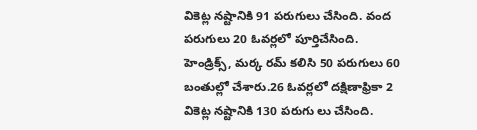వికెట్ల న‌ష్టానికి 91 ప‌రుగులు చేసింది. వంద ప‌రుగులు 20 ఓవ‌ర్ల‌లో పూర్తిచేసింది. హెండ్రిక్స్‌, మ‌ర్క ర‌మ్ క‌లిసి 50 ప‌రుగులు 60 బంతుల్లో చేశారు.26 ఓవ‌ర్ల‌లో ద‌క్షిణాఫ్రికా 2 వికెట్ల న‌ష్టానికి 130 ప‌రుగు లు చేసింది.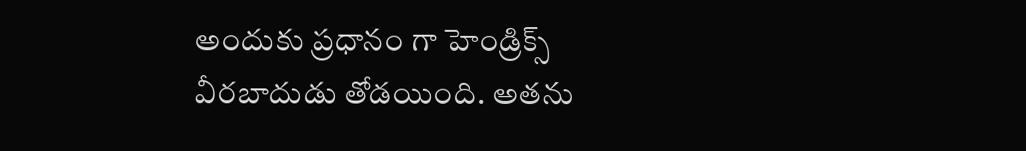అందుకు ప్ర‌ధానం గా హెండ్రిక్స్ వీరబాదుడు తోడ‌యింది. అత‌ను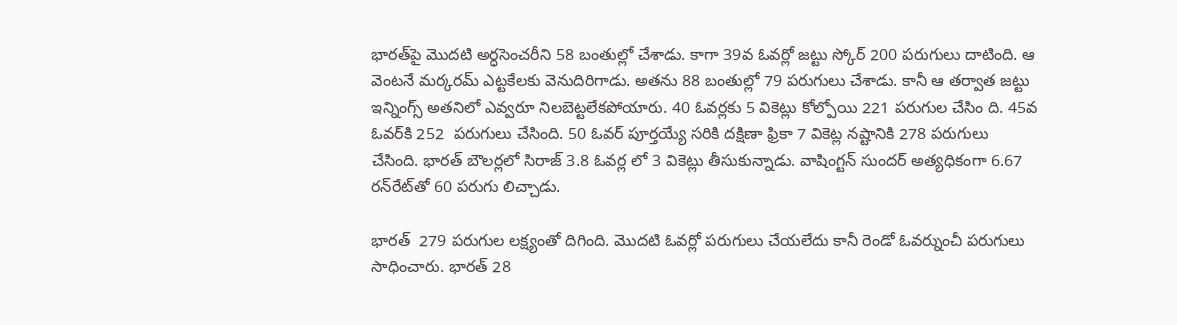భార‌త్‌పై మొద‌టి అర్ధ‌సెంచ‌రీని 58 బంతుల్లో చేశాడు. కాగా 39వ ఓవ‌ర్లో జ‌ట్టు స్కోర్ 200 ప‌రుగులు దాటింది. ఆ వెంట‌నే మ‌ర్క‌ర‌మ్ ఎట్ట‌కేల‌కు వెనుదిరిగాడు. అత‌ను 88 బంతుల్లో 79 ప‌రుగులు చేశాడు. కానీ ఆ త‌ర్వాత జ‌ట్టు ఇన్నింగ్స్ అత‌నిలో ఎవ్వ‌రూ నిల‌బెట్ట‌లేక‌పోయారు. 40 ఓవ‌ర్ల‌కు 5 వికెట్లు కోల్పోయి 221 ప‌రుగుల చేసిం ది. 45వ ఓవ‌ర్‌కి 252  ప‌రుగులు చేసింది. 50 ఓవ‌ర్ పూర్త‌య్యే స‌రికి ద‌క్షిణా ఫ్రికా 7 వికెట్ల న‌ష్టానికి 278 ప‌రుగులు చేసింది. భార‌త్ బౌల‌ర్ల‌లో సిరాజ్ 3.8 ఓవ‌ర్ల లో 3 వికెట్లు తీసుకున్నాడు. వాషింగ్ట‌న్ సుంద‌ర్ అత్య‌ధికంగా 6.67 ర‌న్‌రేట్‌తో 60 ప‌రుగు లిచ్చాడు.

భార‌త్  279 ప‌రుగుల ల‌క్ష్యంతో దిగింది. మొద‌టి ఓవ‌ర్లో ప‌రుగులు చేయ‌లేదు కానీ రెండో ఓవ‌ర్నుంచీ ప‌రుగులు సాధించారు. భార‌త్ 28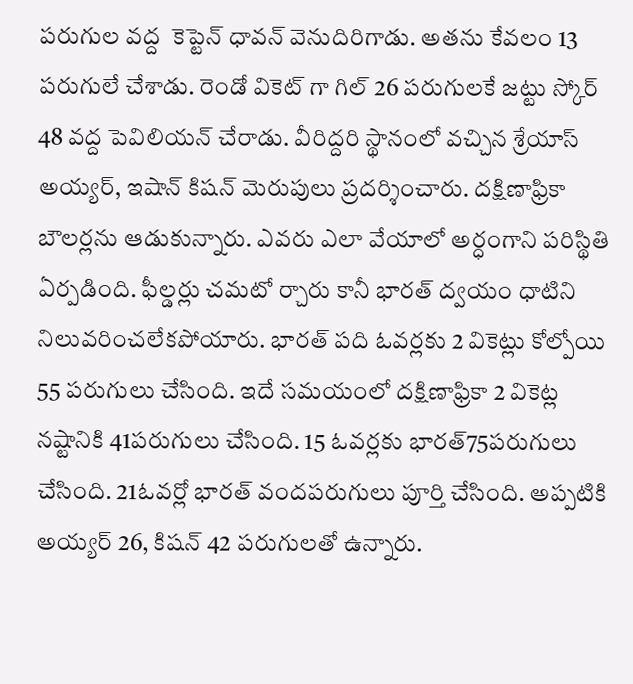ప‌రుగుల వ‌ద్ద  కెప్టెన్ ధావ‌న్ వెనుదిరిగాడు. అత‌ను కేవ‌లం 13 ప‌రుగులే చేశాడు. రెండో వికెట్ గా గిల్ 26 ప‌రుగుల‌కే జ‌ట్టు స్కోర్ 48 వ‌ద్ద పెవిలియ‌న్ చేరాడు. వీరిద్ద‌రి స్థానంలో వ‌చ్చిన శ్రేయాస్ అయ్య‌ర్‌, ఇషాన్ కిష‌న్ మెరుపులు ప్ర‌ద‌ర్శించారు. దక్షిణాఫ్రికా బౌల‌ర్ల‌ను ఆడుకున్నారు. ఎవ‌రు ఎలా వేయాలో అర్ధంగాని ప‌రిస్థితి ఏర్ప‌డింది. ఫీల్డ‌ర్లు చ‌మటో ర్చారు కానీ భార‌త్ ద్వ‌యం ధాటిని నిలువ‌రించ‌లేక‌పోయారు. భార‌త్ ప‌ది ఓవ‌ర్ల‌కు 2 వికెట్లు కోల్పోయి 55 ప‌రుగులు చేసింది. ఇదే స‌మ‌యంలో ద‌క్షిణాఫ్రికా 2 వికెట్ల న‌ష్టానికి 41ప‌రుగులు చేసింది. 15 ఓవ‌ర్ల‌కు భార‌త్‌75ప‌రుగులు చేసింది. 21ఓవ‌ర్లో భార‌త్ వంద‌ప‌రుగులు పూర్తి చేసింది. అప్ప‌టికి అయ్య‌ర్ 26, కిష‌న్ 42 ప‌రుగుల‌తో ఉన్నారు.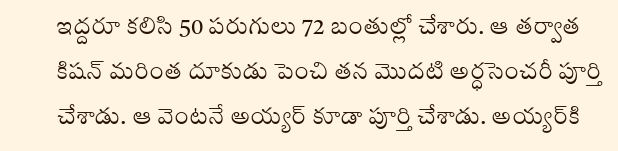ఇద్ద‌రూ క‌లిసి 50 ప‌రుగులు 72 బంతుల్లో చేశారు. ఆ త‌ర్వాత కిష‌న్ మ‌రింత దూకుడు పెంచి త‌న మొద‌టి అర్ధ‌సెంచ‌రీ పూర్తి చేశాడు. ఆ వెంట‌నే అయ్య‌ర్ కూడా పూర్తి చేశాడు. అయ్య‌ర్‌కి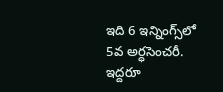ఇది 6 ఇన్నింగ్స్‌లో 5వ అర్ధ‌సెంచ‌రీ. ఇద్ద‌రూ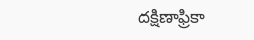ద‌క్షిణాఫ్రికా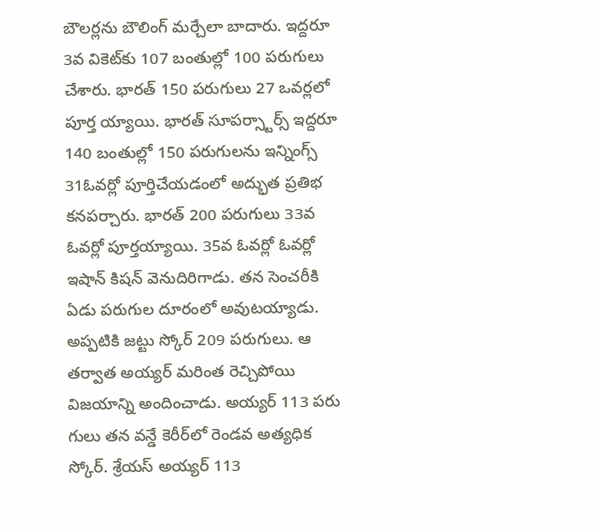బౌల‌ర్ల‌ను బౌలింగ్ మ‌ర్చేలా బాదారు. ఇద్ద‌రూ 3వ వికెట్‌కు 107 బంతుల్లో 100 ప‌రుగులు చేశారు. భార‌త్ 150 ప‌రుగులు 27 ఒవ‌ర్ల‌లో పూర్త‌ య్యాయి. భార‌త్ సూప‌ర్స్టార్స్ ఇద్ద‌రూ 140 బంతుల్లో 150 ప‌రుగుల‌ను ఇన్నింగ్స్ 31ఓవ‌ర్లో పూర్తిచేయ‌డంలో అద్భుత ప్ర‌తిభ క‌న‌ప‌ర్చారు. భార‌త్ 200 ప‌రుగులు 33వ ఓవ‌ర్లో పూర్త‌య్యాయి. 35వ ఓవ‌ర్లో ఓవ‌ర్లో ఇషాన్ కిష‌న్ వెనుదిరిగాడు. త‌న సెంచ‌రీకి ఏడు ప‌రుగుల దూరంలో అవుట‌య్యాడు. అప్ప‌టికి జ‌ట్టు స్కోర్ 209 ప‌రుగులు. ఆ త‌ర్వాత అయ్య‌ర్ మ‌రింత రెచ్చిపోయి విజ‌యాన్ని అందించాడు. అయ్య‌ర్ 113 ప‌రు గులు త‌న వ‌న్డే కెరీర్‌లో రెండ‌వ అత్య‌ధిక స్కోర్‌. శ్రేయ‌స్ అయ్య‌ర్ 113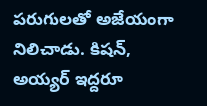ప‌రుగుల‌తో అజేయంగా నిలిచాడు. కిష‌న్, అయ్య‌ర్ ఇద్ద‌రూ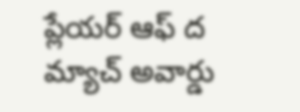ప్లేయ‌ర్ ఆఫ్ ద మ్యాచ్ అవార్డు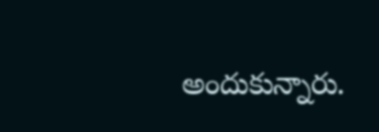అందుకున్నారు.